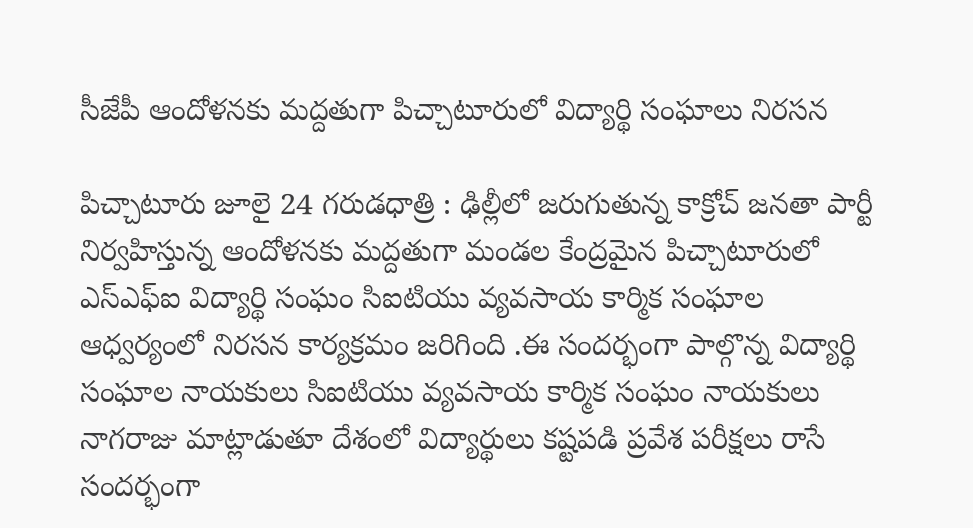సీజేపీ ఆందోళనకు మద్దతుగా పిచ్చాటూరులో విద్యార్థి సంఘాలు నిరసన

పిచ్చాటూరు జూలై 24 గరుడధాత్రి : ఢిల్లీలో జరుగుతున్న కాక్రోచ్ జనతా పార్టీ నిర్వహిస్తున్న ఆందోళనకు మద్దతుగా మండల కేంద్రమైన పిచ్చాటూరులో ఎస్ఎఫ్ఐ విద్యార్థి సంఘం సిఐటియు వ్యవసాయ కార్మిక సంఘాల ఆధ్వర్యంలో నిరసన కార్యక్రమం జరిగింది .ఈ సందర్భంగా పాల్గొన్న విద్యార్థి సంఘాల నాయకులు సిఐటియు వ్యవసాయ కార్మిక సంఘం నాయకులు నాగరాజు మాట్లాడుతూ దేశంలో విద్యార్థులు కష్టపడి ప్రవేశ పరీక్షలు రాసే సందర్భంగా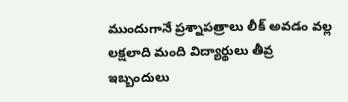ముందుగానే ప్రశ్నాపత్రాలు లీక్ అవడం వల్ల లక్షలాది మంది విద్యార్థులు తీవ్ర ఇబ్బందులు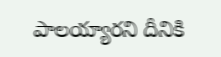పాలయ్యారని దీనికి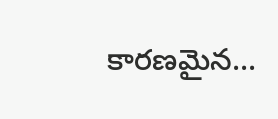కారణమైన...